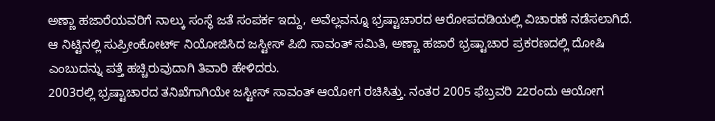ಅಣ್ಣಾ ಹಜಾರೆಯವರಿಗೆ ನಾಲ್ಕು ಸಂಸ್ಥೆ ಜತೆ ಸಂಪರ್ಕ ಇದ್ದು, ಅವೆಲ್ಲವನ್ನೂ ಭ್ರಷ್ಟಾಚಾರದ ಆರೋಪದಡಿಯಲ್ಲಿ ವಿಚಾರಣೆ ನಡೆಸಲಾಗಿದೆ. ಆ ನಿಟ್ಟಿನಲ್ಲಿ ಸುಪ್ರೀಂಕೋರ್ಟ್ ನಿಯೋಜಿಸಿದ ಜಸ್ಟೀಸ್ ಪಿಬಿ ಸಾವಂತ್ ಸಮಿತಿ, ಅಣ್ಣಾ ಹಜಾರೆ ಭ್ರಷ್ಟಾಚಾರ ಪ್ರಕರಣದಲ್ಲಿ ದೋಷಿ ಎಂಬುದನ್ನು ಪತ್ತೆ ಹಚ್ಚಿರುವುದಾಗಿ ತಿವಾರಿ ಹೇಳಿದರು.
2003ರಲ್ಲಿ ಭ್ರಷ್ಟಾಚಾರದ ತನಿಖೆಗಾಗಿಯೇ ಜಸ್ಟೀಸ್ ಸಾವಂತ್ ಆಯೋಗ ರಚಿಸಿತ್ತು. ನಂತರ 2005 ಫೆಬ್ರವರಿ 22ರಂದು ಆಯೋಗ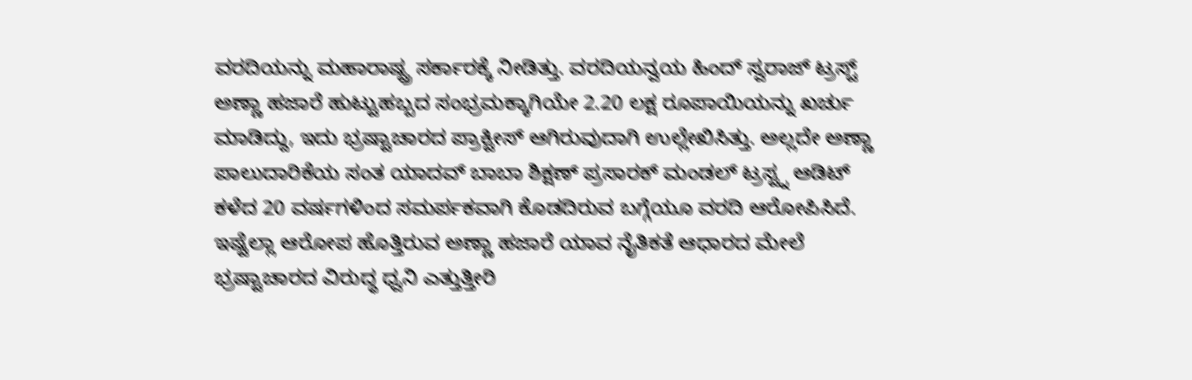ವರದಿಯನ್ನು ಮಹಾರಾಷ್ಟ್ರ ಸರ್ಕಾರಕ್ಕೆ ನೀಡಿತ್ತು. ವರದಿಯನ್ವಯ ಹಿಂದ್ ಸ್ವರಾಜ್ ಟ್ರಸ್ಟ್ ಅಣ್ಣಾ ಹಜಾರೆ ಹುಟ್ಟುಹಬ್ಬದ ಸಂಭ್ರಮಕ್ಕಾಗಿಯೇ 2.20 ಲಕ್ಷ ರೂಪಾಯಿಯನ್ನು ಖರ್ಚು ಮಾಡಿದ್ದು, ಇದು ಭ್ರಷ್ಟಾಚಾರದ ಪ್ರಾಕ್ಟೀಸ್ ಆಗಿರುವುದಾಗಿ ಉಲ್ಲೇಖಿಸಿತ್ತು. ಅಲ್ಲದೇ ಅಣ್ಣಾ ಪಾಲುದಾರಿಕೆಯ ಸಂತ ಯಾದವ್ ಬಾಬಾ ಶಿಕ್ಷಣ್ ಪ್ರಸಾರಕ್ ಮಂಡಲ್ ಟ್ರಸ್ಟ್ನ ಆಡಿಟ್ ಕಳೆದ 20 ವರ್ಷಗಳಿಂದ ಸಮರ್ಪಕವಾಗಿ ಕೊಡದಿರುವ ಬಗ್ಗೆಯೂ ವರದಿ ಆರೋಪಿಸಿದೆ.
ಇಷ್ಟೆಲ್ಲಾ ಆರೋಪ ಹೊತ್ತಿರುವ ಅಣ್ಣಾ ಹಜಾರೆ ಯಾವ ನೈತಿಕತೆ ಆಧಾರದ ಮೇಲೆ ಭ್ರಷ್ಟಾಚಾರದ ವಿರುದ್ಧ ಧ್ವನಿ ಎತ್ತುತ್ತೀರಿ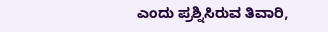ಎಂದು ಪ್ರಶ್ನಿಸಿರುವ ತಿವಾರಿ,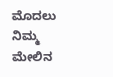ಮೊದಲು ನಿಮ್ಮ ಮೇಲಿನ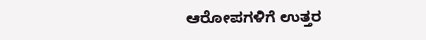ಆರೋಪಗಳಿಗೆ ಉತ್ತರ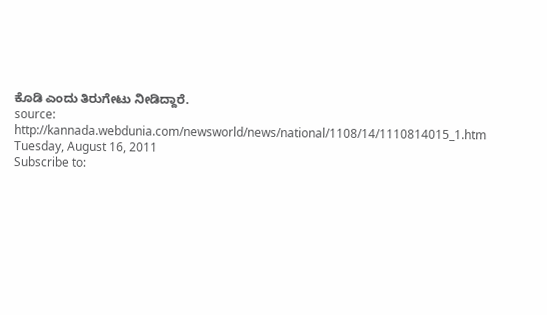ಕೊಡಿ ಎಂದು ತಿರುಗೇಟು ನೀಡಿದ್ದಾರೆ.
source: http://kannada.webdunia.com/newsworld/news/national/1108/14/1110814015_1.htm
Tuesday, August 16, 2011
Subscribe to: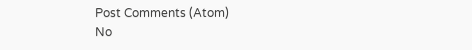Post Comments (Atom)
No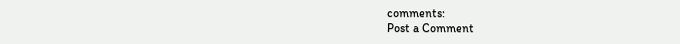comments:
Post a Comment